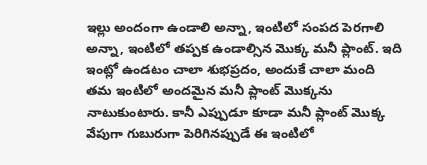ఇల్లు అందంగా ఉండాలి అన్నా, ఇంటిలో సంపద పెరగాలి అన్నా, ఇంటిలో తప్పక ఉండాల్సిన మొక్క మనీ ప్లాంట్. ఇది ఇంట్లో ఉండటం చాలా శుభప్రదం, అందుకే చాలా మంది తమ ఇంటిలో అందమైన మనీ ప్లాంట్ మొక్కను నాటుకుంటారు. కానీ ఎప్పుడూ కూడా మనీ ప్లాంట్ మొక్క వేపుగా గుబురుగా పెరిగినప్పుడే ఈ ఇంటిలో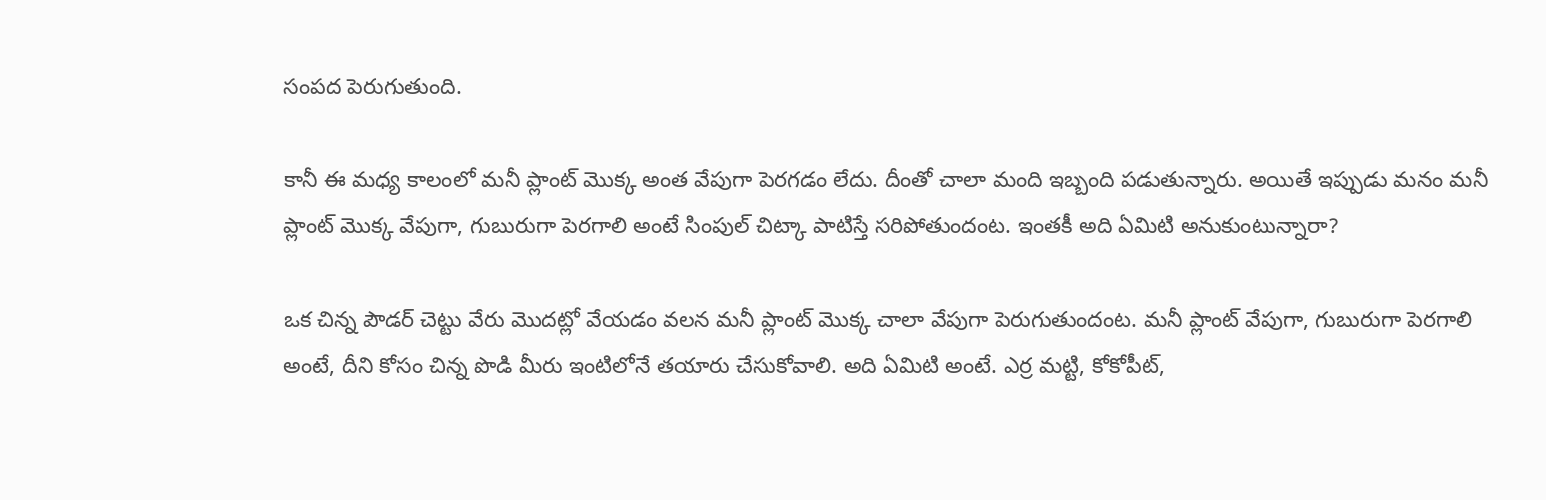సంపద పెరుగుతుంది.

కానీ ఈ మధ్య కాలంలో మనీ ప్లాంట్ మొక్క అంత వేపుగా పెరగడం లేదు. దీంతో చాలా మంది ఇబ్బంది పడుతున్నారు. అయితే ఇప్పుడు మనం మనీ ప్లాంట్ మొక్క వేపుగా, గుబురుగా పెరగాలి అంటే సింపుల్ చిట్కా పాటిస్తే సరిపోతుందంట. ఇంతకీ అది ఏమిటి అనుకుంటున్నారా?

ఒక చిన్న పౌడర్ చెట్టు వేరు మొదట్లో వేయడం వలన మనీ ప్లాంట్ మొక్క చాలా వేపుగా పెరుగుతుందంట. మనీ ప్లాంట్ వేపుగా, గుబురుగా పెరగాలి అంటే, దీని కోసం చిన్న పొడి మీరు ఇంటిలోనే తయారు చేసుకోవాలి. అది ఏమిటి అంటే. ఎర్ర మట్టి, కోకోపీట్,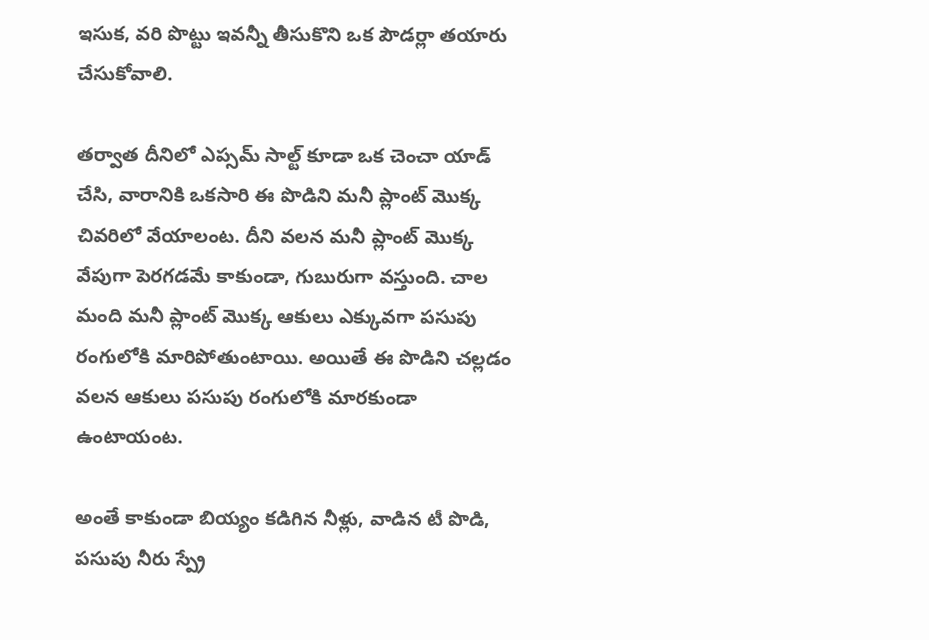ఇసుక, వరి పొట్టు ఇవన్నీ తీసుకొని ఒక పౌడర్లా తయారు చేసుకోవాలి.

తర్వాత దీనిలో ఎప్సమ్ సాల్ట్ కూడా ఒక చెంచా యాడ్ చేసి, వారానికి ఒకసారి ఈ పొడిని మనీ ప్లాంట్ మొక్క చివరిలో వేయాలంట. దీని వలన మనీ ప్లాంట్ మొక్క వేపుగా పెరగడమే కాకుండా, గుబురుగా వస్తుంది. చాల మంది మనీ ప్లాంట్ మొక్క ఆకులు ఎక్కువగా పసుపు రంగులోకి మారిపోతుంటాయి. అయితే ఈ పొడిని చల్లడం వలన ఆకులు పసుపు రంగులోకి మారకుండా ఉంటాయంట.

అంతే కాకుండా బియ్యం కడిగిన నీళ్లు, వాడిన టీ పొడి, పసుపు నీరు స్ప్రే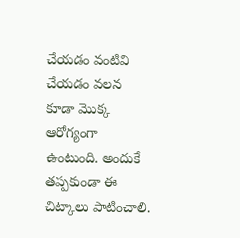చేయడం వంటివి చేయడం వలన కూడా మొక్క ఆరోగ్యంగా ఉంటుంది. అందుకే తప్పకుండా ఈ చిట్కాలు పాటించాలి.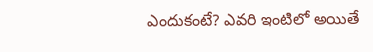ఎందుకంటే? ఎవరి ఇంటిలో అయితే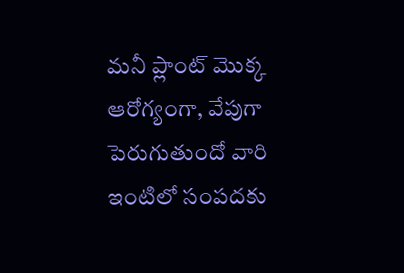మనీ ప్లాంట్ మొక్క ఆరోగ్యంగా, వేపుగా పెరుగుతుందో వారి ఇంటిలో సంపదకు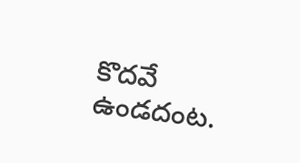కొదవే ఉండదంట.